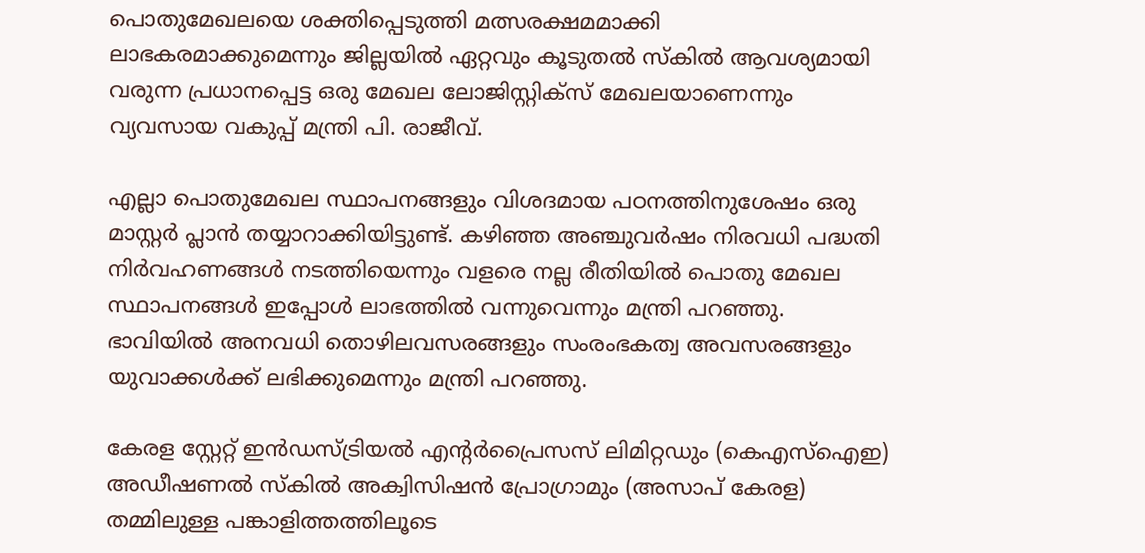പൊതുമേഖലയെ ശക്തിപ്പെടുത്തി മത്സരക്ഷമമാക്കി ലാഭകരമാക്കുമെന്നും ജില്ലയില്‍ ഏറ്റവും കൂടുതല്‍ സ്‌കില്‍ ആവശ്യമായി വരുന്ന പ്രധാനപ്പെട്ട ഒരു മേഖല ലോജിസ്റ്റിക്‌സ് മേഖലയാണെന്നും വ്യവസായ വകുപ്പ് മന്ത്രി പി. രാജീവ്.

എല്ലാ പൊതുമേഖല സ്ഥാപനങ്ങളും വിശദമായ പഠനത്തിനുശേഷം ഒരു മാസ്റ്റര്‍ പ്ലാന്‍ തയ്യാറാക്കിയിട്ടുണ്ട്. കഴിഞ്ഞ അഞ്ചുവര്‍ഷം നിരവധി പദ്ധതി നിര്‍വഹണങ്ങള്‍ നടത്തിയെന്നും വളരെ നല്ല രീതിയില്‍ പൊതു മേഖല സ്ഥാപനങ്ങള്‍ ഇപ്പോള്‍ ലാഭത്തില്‍ വന്നുവെന്നും മന്ത്രി പറഞ്ഞു. ഭാവിയില്‍ അനവധി തൊഴിലവസരങ്ങളും സംരംഭകത്വ അവസരങ്ങളും യുവാക്കള്‍ക്ക് ലഭിക്കുമെന്നും മന്ത്രി പറഞ്ഞു.

കേരള സ്റ്റേറ്റ് ഇന്‍ഡസ്ട്രിയല്‍ എന്റര്‍പ്രൈസസ് ലിമിറ്റഡും (കെഎസ്ഐഇ) അഡീഷണല്‍ സ്‌കില്‍ അക്വിസിഷന്‍ പ്രോഗ്രാമും (അസാപ് കേരള) തമ്മിലുള്ള പങ്കാളിത്തത്തിലൂടെ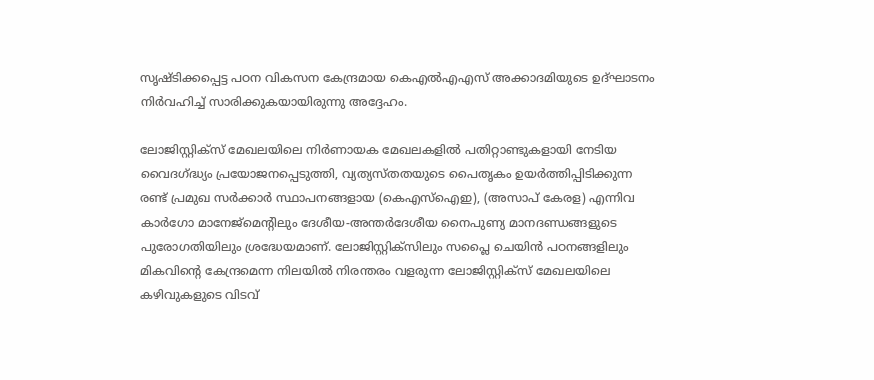സൃഷ്ടിക്കപ്പെട്ട പഠന വികസന കേന്ദ്രമായ കെഎല്‍എഎസ് അക്കാദമിയുടെ ഉദ്ഘാടനം നിര്‍വഹിച്ച് സാരിക്കുകയായിരുന്നു അദ്ദേഹം.

ലോജിസ്റ്റിക്‌സ് മേഖലയിലെ നിര്‍ണായക മേഖലകളില്‍ പതിറ്റാണ്ടുകളായി നേടിയ വൈദഗ്ദ്ധ്യം പ്രയോജനപ്പെടുത്തി, വ്യത്യസ്തതയുടെ പൈതൃകം ഉയര്‍ത്തിപ്പിടിക്കുന്ന രണ്ട് പ്രമുഖ സര്‍ക്കാര്‍ സ്ഥാപനങ്ങളായ (കെഎസ്‌ഐഇ), (അസാപ് കേരള) എന്നിവ കാര്‍ഗോ മാനേജ്‌മെന്റിലും ദേശീയ-അന്തര്‍ദേശീയ നൈപുണ്യ മാനദണ്ഡങ്ങളുടെ പുരോഗതിയിലും ശ്രദ്ധേയമാണ്. ലോജിസ്റ്റിക്‌സിലും സപ്ലൈ ചെയിന്‍ പഠനങ്ങളിലും മികവിന്റെ കേന്ദ്രമെന്ന നിലയില്‍ നിരന്തരം വളരുന്ന ലോജിസ്റ്റിക്‌സ് മേഖലയിലെ കഴിവുകളുടെ വിടവ്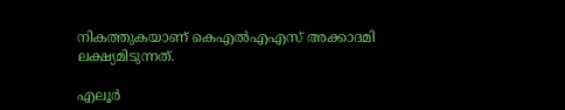നികത്തുകയാണ് കെഎല്‍എഎസ് അക്കാദമി ലക്ഷ്യമിടുന്നത്.

എലൂര്‍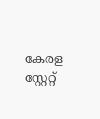കേരള സ്റ്റേറ്റ്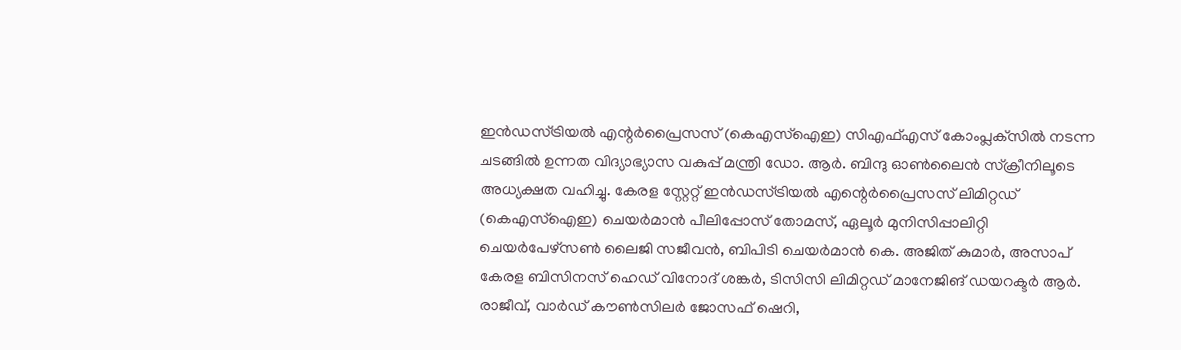ഇന്‍ഡസ്ട്രിയല്‍ എന്റര്‍പ്രൈസസ് (കെഎസ്‌ഐഇ) സിഎഫ്എസ് കോംപ്ലക്‌സില്‍ നടന്ന ചടങ്ങില്‍ ഉന്നത വിദ്യാഭ്യാസ വകുപ്പ് മന്ത്രി ഡോ. ആര്‍. ബിന്ദു ഓണ്‍ലൈന്‍ സ്‌ക്രീനിലൂടെ അധ്യക്ഷത വഹിച്ചു. കേരള സ്റ്റേറ്റ് ഇന്‍ഡസ്ട്രിയല്‍ എന്റെര്‍പ്രൈസസ് ലിമിറ്റഡ് (കെഎസ്‌ഐഇ) ചെയര്‍മാന്‍ പീലിപ്പോസ് തോമസ്, ഏലൂര്‍ മുനിസിപ്പാലിറ്റി ചെയര്‍പേഴ്‌സണ്‍ ലൈജി സജീവന്‍, ബിപിടി ചെയര്‍മാന്‍ കെ. അജിത് കുമാര്‍, അസാപ് കേരള ബിസിനസ് ഹെഡ് വിനോദ് ശങ്കര്‍, ടിസിസി ലിമിറ്റഡ് മാനേജിങ് ഡയറക്ടര്‍ ആര്‍. രാജീവ്, വാര്‍ഡ് കൗണ്‍സിലര്‍ ജോസഫ് ഷെറി,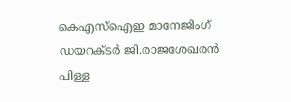കെഎസ്‌ഐഇ മാനേജിംഗ് ഡയറക്ടര്‍ ജി.രാജശേഖരന്‍ പിള്ള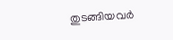തുടങ്ങിയവര്‍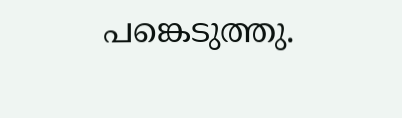പങ്കെടുത്തു.